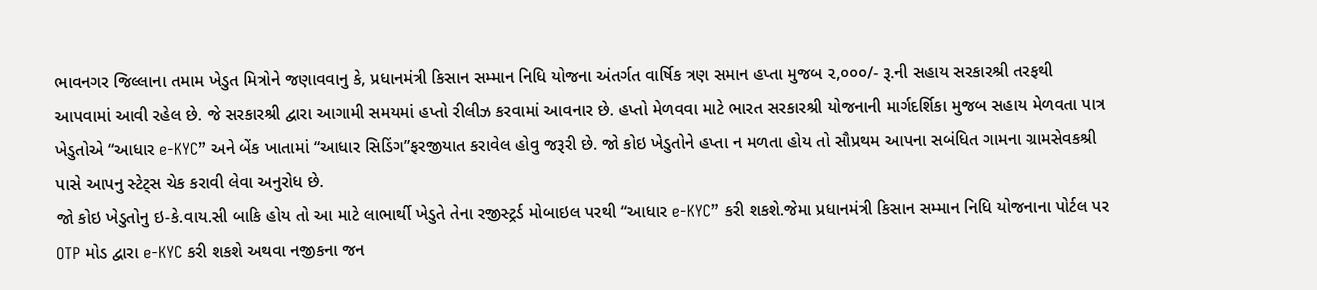ભાવનગર જિલ્લાના તમામ ખેડુત મિત્રોને જણાવવાનુ કે, પ્રધાનમંત્રી કિસાન સમ્માન નિધિ યોજના અંતર્ગત વાર્ષિક ત્રણ સમાન હપ્તા મુજબ ૨,૦૦૦/- રૂ.ની સહાય સરકારશ્રી તરફથી આપવામાં આવી રહેલ છે. જે સરકારશ્રી દ્વારા આગામી સમયમાં હપ્તો રીલીઝ કરવામાં આવનાર છે. હપ્તો મેળવવા માટે ભારત સરકારશ્રી યોજનાની માર્ગદર્શિકા મુજબ સહાય મેળવતા પાત્ર ખેડુતોએ “આધાર e-KYC” અને બેંક ખાતામાં “આધાર સિડિંગ”ફરજીયાત કરાવેલ હોવુ જરૂરી છે. જો કોઇ ખેડુતોને હપ્તા ન મળતા હોય તો સૌપ્રથમ આપના સબંધિત ગામના ગ્રામસેવકશ્રી પાસે આપનુ સ્ટેટ્સ ચેક કરાવી લેવા અનુરોધ છે.
જો કોઇ ખેડુતોનુ ઇ-કે.વાય.સી બાકિ હોય તો આ માટે લાભાર્થી ખેડુતે તેના રજીસ્ટ્રર્ડ મોબાઇલ પરથી “આધાર e-KYC” કરી શકશે.જેમા પ્રધાનમંત્રી કિસાન સમ્માન નિધિ યોજનાના પોર્ટલ પર OTP મોડ દ્વારા e-KYC કરી શકશે અથવા નજીકના જન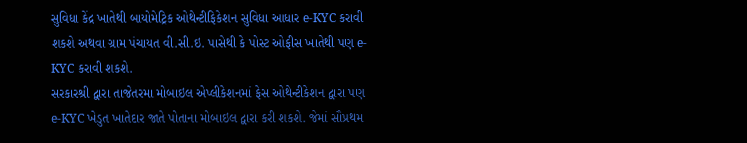સુવિધા કેંદ્ર ખાતેથી બાયોમેટ્રિક ઓથેન્ટીફિકેશન સુવિધા આધાર e-KYC કરાવી શકશે અથવા ગ્રામ પંચાયત વી.સી.ઇ. પાસેથી કે પોસ્ટ ઓફીસ ખાતેથી પણ e-KYC કરાવી શકશે.
સરકારશ્રી દ્વારા તાજેતરમા મોબાઇલ એપ્લીકેશનમાં ફેસ ઓથેન્ટીકેશન દ્વારા પણ e-KYC ખેડુત ખાતેદાર જાતે પોતાના મોબાઇલ દ્વારા કરી શકશે. જેમાં સૌપ્રથમ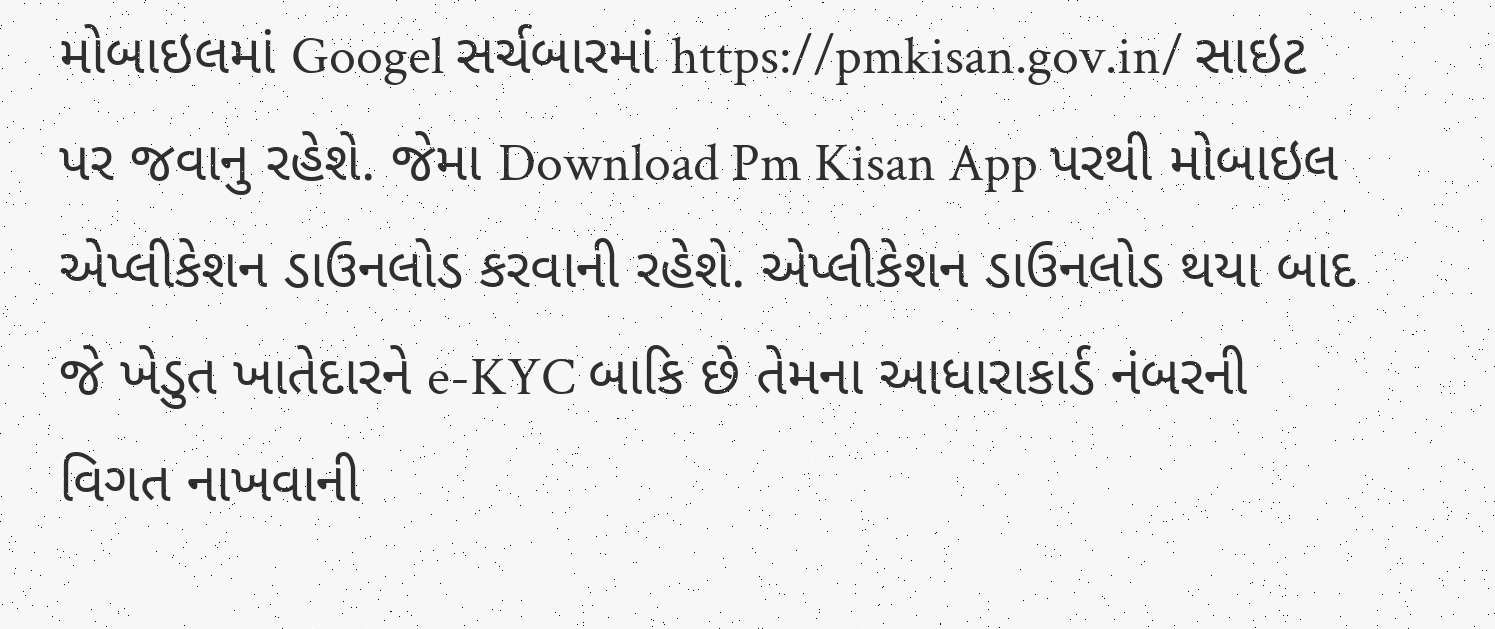મોબાઇલમાં Googel સર્ચબારમાં https://pmkisan.gov.in/ સાઇટ પર જવાનુ રહેશે. જેમા Download Pm Kisan App પરથી મોબાઇલ એપ્લીકેશન ડાઉનલોડ કરવાની રહેશે. એપ્લીકેશન ડાઉનલોડ થયા બાદ જે ખેડુત ખાતેદારને e-KYC બાકિ છે તેમના આધારાકાર્ડ નંબરની વિગત નાખવાની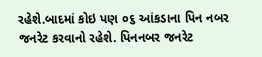રહેશે.બાદમાં કોઇ પણ ૦૬ આંકડાના પિન નબર જનરેટ કરવાનો રહેશે. પિનનબર જનરેટ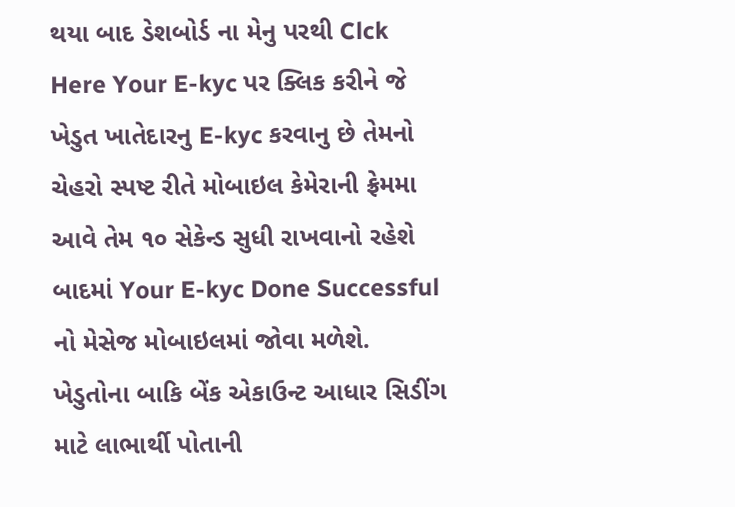થયા બાદ ડેશબોર્ડ ના મેનુ પરથી Clck Here Your E-kyc પર ક્લિક કરીને જે ખેડુત ખાતેદારનુ E-kyc કરવાનુ છે તેમનો ચેહરો સ્પષ્ટ રીતે મોબાઇલ કેમેરાની ફ્રેમમા આવે તેમ ૧૦ સેકેન્ડ સુધી રાખવાનો રહેશે બાદમાં Your E-kyc Done Successful નો મેસેજ મોબાઇલમાં જોવા મળેશે.
ખેડુતોના બાકિ બેંક એકાઉન્ટ આધાર સિડીંગ માટે લાભાર્થી પોતાની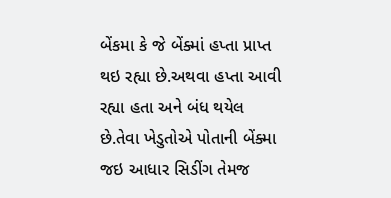બેંકમા કે જે બેંક્માં હપ્તા પ્રાપ્ત થઇ રહ્યા છે.અથવા હપ્તા આવી રહ્યા હતા અને બંધ થયેલ છે.તેવા ખેડુતોએ પોતાની બેંક્મા જઇ આધાર સિડીંગ તેમજ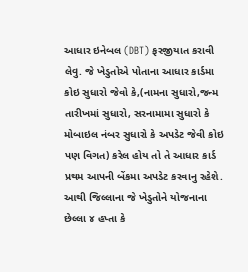આધાર ઇનેબલ (DBT) ફરજીયાત કરાવી લેવુ. જે ખેડુતોએ પોતાના આધાર કાર્ડમા કોઇ સુધારો જેવો કે,(નામના સુધારો,જન્મ તારીખમાં સુધારો, સરનામામા સુધારો કે મોબાઇલ નંબર સુધારો કે અપડેટ જેવી કોઇ પણ વિગત) કરેલ હોય તો તે આધાર કાર્ડ પ્રથમ આપની બેંકમા અપડેટ કરવાનુ રહેશે.
આથી જિલ્લાના જે ખેડુતોને યોજનાના છેલ્લા ૪ હપ્તા કે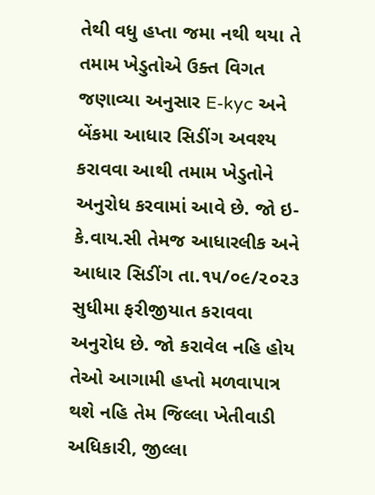તેથી વધુ હપ્તા જમા નથી થયા તે તમામ ખેડુતોએ ઉક્ત વિગત જણાવ્યા અનુસાર E-kyc અને બેંકમા આધાર સિડીંગ અવશ્ય કરાવવા આથી તમામ ખેડુતોને અનુરોધ કરવામાં આવે છે. જો ઇ-કે.વાય.સી તેમજ આધારલીક અને આધાર સિડીંગ તા.૧૫/૦૯/૨૦૨૩ સુધીમા ફરીજીયાત કરાવવા અનુરોધ છે. જો કરાવેલ નહિ હોય તેઓ આગામી હપ્તો મળવાપાત્ર થશે નહિ તેમ જિલ્લા ખેતીવાડી અધિકારી, જીલ્લા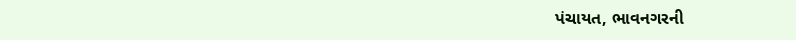પંચાયત, ભાવનગરની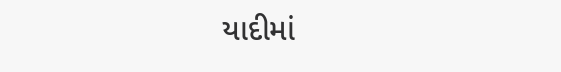યાદીમાં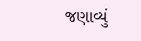જણાવ્યું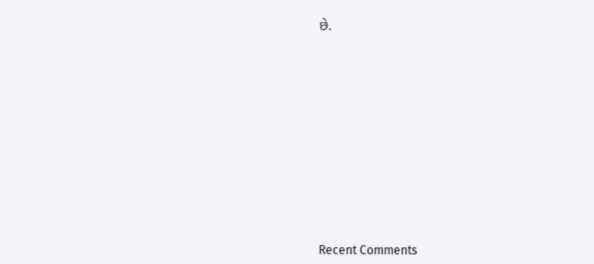છે.















Recent Comments